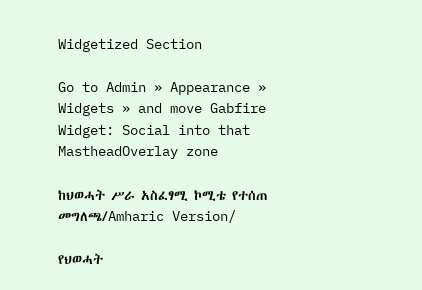Widgetized Section

Go to Admin » Appearance » Widgets » and move Gabfire Widget: Social into that MastheadOverlay zone

ከህወሓት ሥራ አስፈፃሚ ኮሚቴ የተሰጠ መግለጫ/Amharic Version/

የህወሓት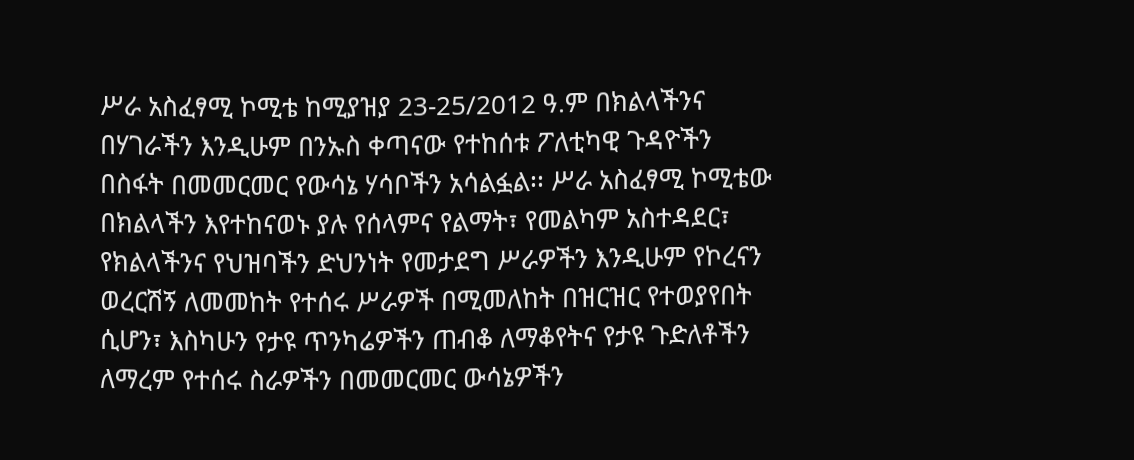ሥራ አስፈፃሚ ኮሚቴ ከሚያዝያ 23-25/2012 ዓ.ም በክልላችንና በሃገራችን እንዲሁም በንኡስ ቀጣናው የተከሰቱ ፖለቲካዊ ጉዳዮችን በስፋት በመመርመር የውሳኔ ሃሳቦችን አሳልፏል፡፡ ሥራ አስፈፃሚ ኮሚቴው በክልላችን እየተከናወኑ ያሉ የሰላምና የልማት፣ የመልካም አስተዳደር፣ የክልላችንና የህዝባችን ድህንነት የመታደግ ሥራዎችን እንዲሁም የኮረናን ወረርሽኝ ለመመከት የተሰሩ ሥራዎች በሚመለከት በዝርዝር የተወያየበት ሲሆን፣ እስካሁን የታዩ ጥንካሬዎችን ጠብቆ ለማቆየትና የታዩ ጉድለቶችን ለማረም የተሰሩ ስራዎችን በመመርመር ውሳኔዎችን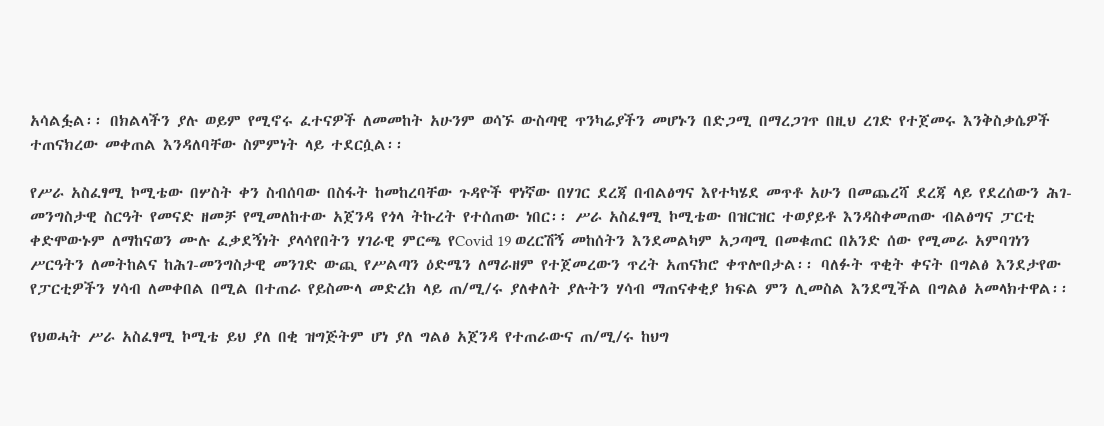አሳልፏል፡፡ በክልላችን ያሉ ወይም የሚኖሩ ፈተናዎች ለመመከት አሁንም ወሳኙ ውስጣዊ ጥንካሬያችን መሆኑን በድጋሚ በማረጋገጥ በዚህ ረገድ የተጀመሩ እንቅስቃሴዎች ተጠናክረው መቀጠል እንዳለባቸው ስምምነት ላይ ተደርሷል፡፡

የሥራ አስፈፃሚ ኮሚቴው በሦስት ቀን ስብሰባው በስፋት ከመከረባቸው ጉዳዮች ዋነኛው በሃገር ደረጃ በብልፅግና እየተካሄደ መጥቶ አሁን በመጨረሻ ደረጃ ላይ የደረሰውን ሕገ-መንግስታዊ ስርዓት የመናድ ዘመቻ የሚመለከተው አጀንዳ የጎላ ትኩረት የተሰጠው ነበር፡፡ ሥራ አስፈፃሚ ኮሚቴው በዝርዝር ተወያይቶ እንዳስቀመጠው ብልፅግና ፓርቲ ቀድሞውኑም ለማከናወን ሙሉ ፈቃደኝነት ያላሳየበትን ሃገራዊ ምርጫ የCovid 19 ወረርሽኝ መከሰትን እንደመልካም አጋጣሚ በመቁጠር በአንድ ሰው የሚመራ አምባገነን ሥርዓትን ለመትከልና ከሕገ-መንግስታዊ መንገድ ውጪ የሥልጣን ዕድሜን ለማራዘም የተጀመረውን ጥረት አጠናክሮ ቀጥሎበታል፡፡ ባለፉት ጥቂት ቀናት በግልፅ እንደታየው የፓርቲዎችን ሃሳብ ለመቀበል በሚል በተጠራ የይስሙላ መድረክ ላይ ጠ/ሚ/ሩ ያለቀለት ያሉትን ሃሳብ ማጠናቀቂያ ክፍል ምን ሊመስል እንደሚችል በግልፅ አመላክተዋል፡፡

የህወሓት ሥራ አስፈፃሚ ኮሚቴ ይህ ያለ በቂ ዝግጅትም ሆነ ያለ ግልፅ አጀንዳ የተጠራውና ጠ/ሚ/ሩ ከህግ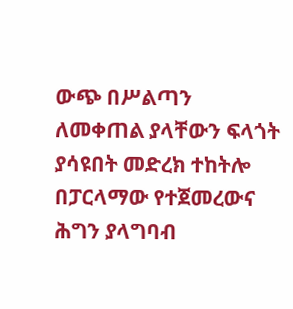ውጭ በሥልጣን ለመቀጠል ያላቸውን ፍላጎት ያሳዩበት መድረክ ተከትሎ በፓርላማው የተጀመረውና ሕግን ያላግባብ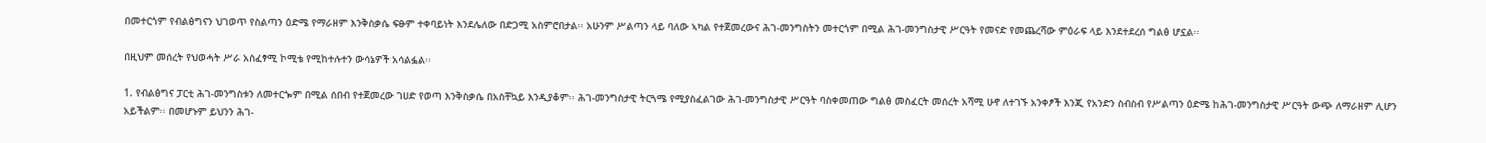በመተርጎም የብልፅግናን ህገወጥ የስልጣን ዕድሜ የማራዘም እንቅስቃሴ ፍፁም ተቀባይነት እንደሌለው በድጋሚ አስምሮበታል፡፡ አሁንም ሥልጣን ላይ ባለው ኣካል የተጀመረውና ሕገ-መንግስትን መተርጎም በሚል ሕገ-መንግስታዊ ሥርዓት የመናድ የመጨረሻው ምዕራፍ ላይ እንደተደረሰ ግልፅ ሆኗል፡፡

በዚህም መሰረት የህወሓት ሥራ አስፈፃሚ ኮሚቴ የሚከተሉተን ውሳኔዎች አሳልፏል፡፡

1. የብልፅግና ፓርቲ ሕገ-መንግስቱን ለመተርጐም በሚል ሰበብ የተጀመረው ገሀድ የወጣ እንቅስቃሴ በአስቸኳይ እንዲያቆም፡፡ ሕገ-መንግስታዊ ትርጓሜ የሚያስፈልገው ሕገ-መንግስታዊ ሥርዓት ባስቀመጠው ግልፅ መስፈርት መሰረት አሻሚ ሁኖ ለተገኙ አንቀፆች እንጂ የአንድን ስብስብ የሥልጣን ዕድሜ ከሕገ-መንግስታዊ ሥርዓት ውጭ ለማራዘም ሊሆን አይችልም፡፡ በመሆኑም ይህንን ሕገ-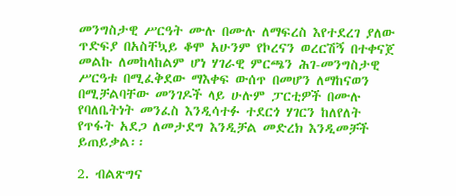መንግስታዊ ሥርዓት ሙሉ በሙሉ ለማፍረስ እየተደረገ ያለው ጥድፍያ በአስቸኳይ ቆሞ አሁንም የኮረናን ወረርሽኝ በተቀናጀ መልኩ ለመከላከልም ሆነ ሃገራዊ ምርጫን ሕገ-መንግስታዊ ሥርዓቱ በሚፈቅደው ማእቀፍ ውሰጥ በመሆን ለማከናወን በሚቻልባቸው መንገዶች ላይ ሁሉም ፓርቲዎች በሙሉ የባለቤትነት መንፈስ እንዲሳተፉ ተደርጎ ሃገርን ከለየለት የጥፋት አደጋ ለመታደግ እንዲቻል መድረክ እንዲመቻች ይጠይቃል፡፡

2. ብልጽግና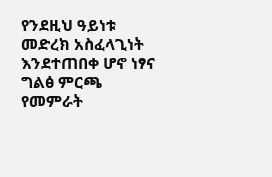የንደዚህ ዓይነቱ መድረክ አስፈላጊነት እንደተጠበቀ ሆኖ ነፃና ግልፅ ምርጫ የመምራት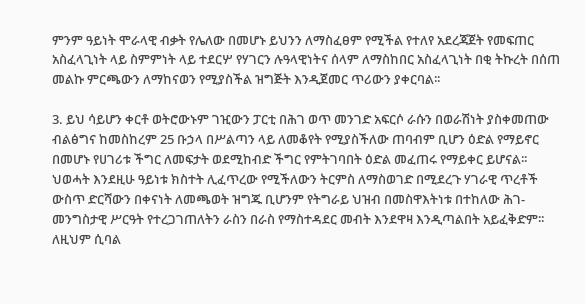ምንም ዓይነት ሞራላዊ ብቃት የሌለው በመሆኑ ይህንን ለማስፈፀም የሚችል የተለየ አደረጃጀት የመፍጠር አስፈላጊነት ላይ ስምምነት ላይ ተደርሦ የሃገርን ሉዓላዊነትና ሰላም ለማስከበር አስፈላጊነት በቂ ትኩረት በሰጠ መልኩ ምርጫውን ለማከናወን የሚያስችል ዝግጅት እንዲጀመር ጥሪውን ያቀርባል፡፡

3. ይህ ሳይሆን ቀርቶ ወትሮውኑም ገዢውን ፓርቲ በሕገ ወጥ መንገድ አፍርሶ ራሱን በወራሽነት ያስቀመጠው ብልፅግና ከመስከረም 25 ቡኃላ በሥልጣን ላይ ለመቆየት የሚያስችለው ጠባብም ቢሆን ዕድል የማይኖር በመሆኑ የሀገሪቱ ችግር ለመፍታት ወደሚከብድ ችግር የምትገባበት ዕድል መፈጠሩ የማይቀር ይሆናል፡፡ ህወሓት እንደዚሁ ዓይነቱ ክስተት ሊፈጥረው የሚችለውን ትርምስ ለማስወገድ በሚደረጉ ሃገራዊ ጥረቶች ውስጥ ድርሻውን በቀናነት ለመጫወት ዝግጁ ቢሆንም የትግራይ ህዝብ በመስዋእትነቱ በተከለው ሕገ-መንግስታዊ ሥርዓት የተረጋገጠለትን ራስን በራስ የማስተዳደር መብት እንደዋዛ እንዲጣልበት አይፈቅድም፡፡ ለዚህም ሲባል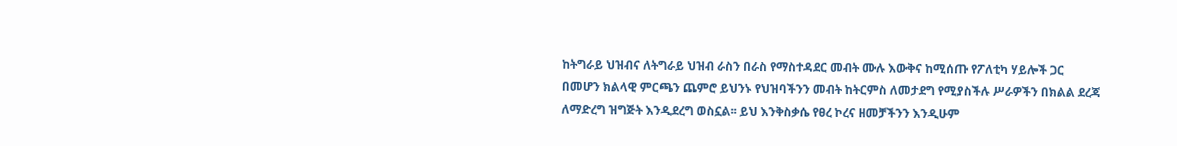ከትግራይ ህዝብና ለትግራይ ህዝብ ራስን በራስ የማስተዳደር መብት ሙሉ እውቅና ከሚሰጡ የፖለቲካ ሃይሎች ጋር በመሆን ክልላዊ ምርጫን ጨምሮ ይህንኑ የህዝባችንን መብት ከትርምስ ለመታደግ የሚያስችሉ ሥራዎችን በክልል ደረጃ ለማድረግ ዝግጅት እንዲደረግ ወስኗል፡፡ ይህ እንቅስቃሴ የፀረ ኮረና ዘመቻችንን እንዲሁም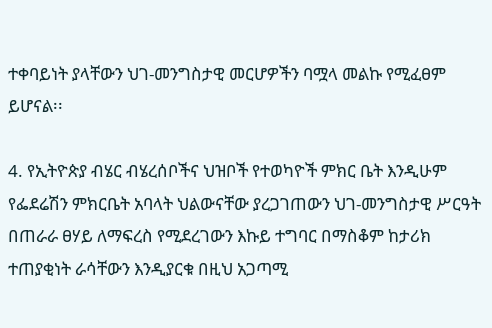ተቀባይነት ያላቸውን ህገ-መንግስታዊ መርሆዎችን ባሟላ መልኩ የሚፈፀም ይሆናል፡፡

4. የኢትዮጵያ ብሄር ብሄረሰቦችና ህዝቦች የተወካዮች ምክር ቤት እንዲሁም የፌደሬሽን ምክርቤት አባላት ህልውናቸው ያረጋገጠውን ህገ-መንግስታዊ ሥርዓት በጠራራ ፀሃይ ለማፍረስ የሚደረገውን እኩይ ተግባር በማስቆም ከታሪክ ተጠያቂነት ራሳቸውን እንዲያርቁ በዚህ አጋጣሚ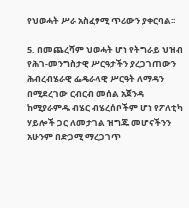የህወሓት ሥራ አስፈፃሚ ጥሪውን ያቀርባል፡፡

5. በመጨረሻም ህወሓት ሆነ የትግራይ ህዝብ የሕገ-መንግስታዊ ሥርዓታችን ያረጋገጠውን ሕብረብሄራዊ ፌዴራላዊ ሥርዓት ለማዳን በሚደረገው ርብርብ መሰል አጀንዳ ከሚያራምዱ ብሄር ብሄረሰቦችም ሆነ የፖለቲካ ሃይሎች ጋር ለመታገል ዝግጁ መሆናችንን አሁንም በድጋሚ ማረጋገጥ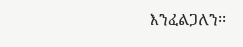እንፈልጋለን፡፡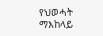የህወሓት ማእከላይ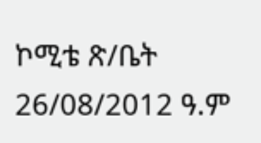ኮሚቴ ጽ/ቤት
26/08/2012 ዓ.ም